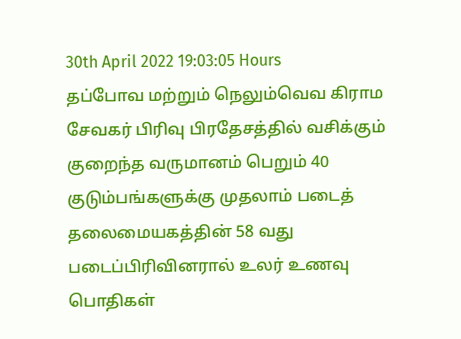30th April 2022 19:03:05 Hours
தப்போவ மற்றும் நெலும்வெவ கிராம சேவகர் பிரிவு பிரதேசத்தில் வசிக்கும் குறைந்த வருமானம் பெறும் 40 குடும்பங்களுக்கு முதலாம் படைத் தலைமையகத்தின் 58 வது படைப்பிரிவினரால் உலர் உணவு பொதிகள்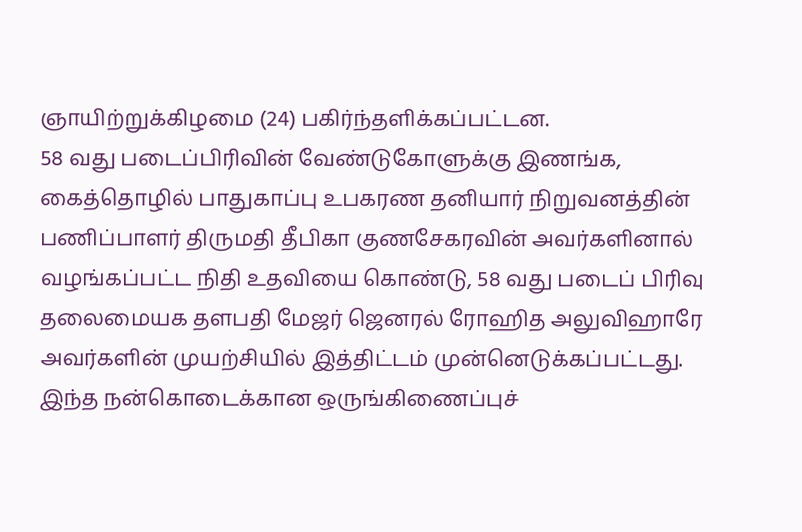ஞாயிற்றுக்கிழமை (24) பகிர்ந்தளிக்கப்பட்டன.
58 வது படைப்பிரிவின் வேண்டுகோளுக்கு இணங்க, கைத்தொழில் பாதுகாப்பு உபகரண தனியார் நிறுவனத்தின் பணிப்பாளர் திருமதி தீபிகா குணசேகரவின் அவர்களினால் வழங்கப்பட்ட நிதி உதவியை கொண்டு, 58 வது படைப் பிரிவு தலைமையக தளபதி மேஜர் ஜெனரல் ரோஹித அலுவிஹாரே அவர்களின் முயற்சியில் இத்திட்டம் முன்னெடுக்கப்பட்டது.
இந்த நன்கொடைக்கான ஒருங்கிணைப்புச்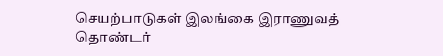செயற்பாடுகள் இலங்கை இராணுவத் தொண்டர்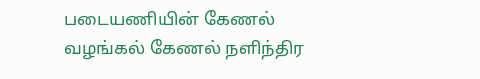படையணியின் கேணல் வழங்கல் கேணல் நளிந்திர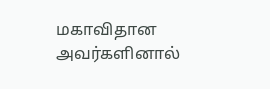மகாவிதான அவர்களினால்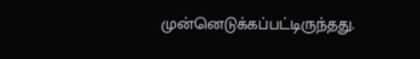முன்னெடுக்கப்பட்டிருந்தது.